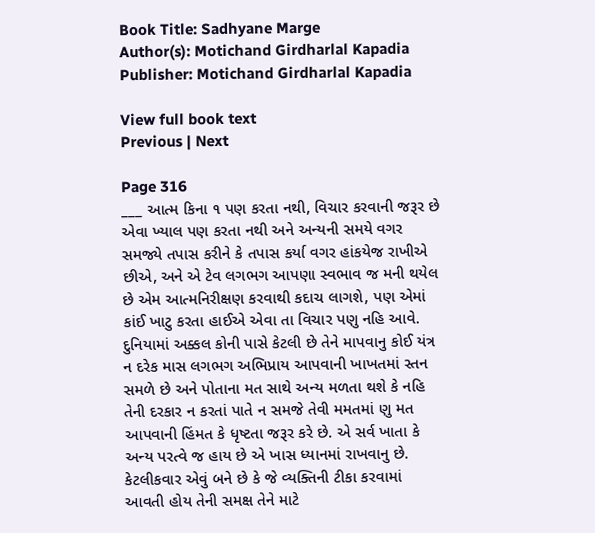Book Title: Sadhyane Marge
Author(s): Motichand Girdharlal Kapadia
Publisher: Motichand Girdharlal Kapadia

View full book text
Previous | Next

Page 316
___ આત્મ કિના ૧ પણ કરતા નથી, વિચાર કરવાની જરૂર છે એવા ખ્યાલ પણ કરતા નથી અને અન્યની સમયે વગર સમજ્યે તપાસ કરીને કે તપાસ કર્યા વગર હાંકયેજ રાખીએ છીએ, અને એ ટેવ લગભગ આપણા સ્વભાવ જ મની થયેલ છે એમ આત્મનિરીક્ષણ કરવાથી કદાચ લાગશે, પણ એમાં કાંઈ ખાટુ કરતા હાઈએ એવા તા વિચાર પણુ નહિ આવે. દુનિયામાં અક્કલ કોની પાસે કેટલી છે તેને માપવાનુ કોઈ યંત્ર ન દરેક માસ લગભગ અભિપ્રાય આપવાની ખાખતમાં સ્તન સમળે છે અને પોતાના મત સાથે અન્ય મળતા થશે કે નહિ તેની દરકાર ન કરતાં પાતે ન સમજે તેવી મમતમાં ણુ મત આપવાની હિંમત કે ધૃષ્ટતા જરૂર કરે છે. એ સર્વ ખાતા કે અન્ય પરત્વે જ હાય છે એ ખાસ ધ્યાનમાં રાખવાનુ છે. કેટલીકવાર એવું બને છે કે જે વ્યક્તિની ટીકા કરવામાં આવતી હોય તેની સમક્ષ તેને માટે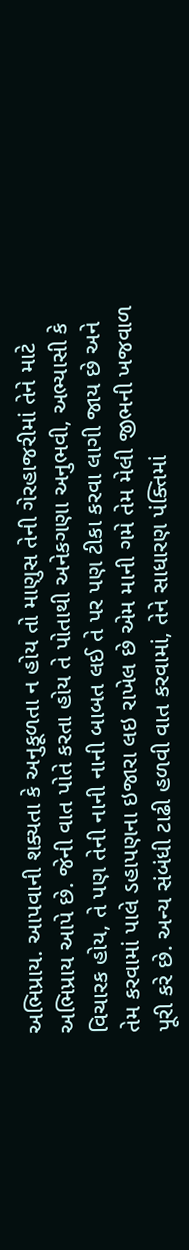અભિપ્રાય. આપવાની શક્યતા કે અનુકૂળતા ન હોય તો માણુસ તેની ગેરહાજરીમાં તેને માટે અભિપ્રાય આપે છે. જેની વાત પોતે કરતા હોય તે પોતાથી અનેકગણા અનુભવી, અભ્યાસી કે વિચારક હોય, તે પણ તેની નાની નાની બાબત લઈ તે પર પણ ટીકા કરવા લાગી જાય છે અને તેમ કરવામાં પાલે ડહાપણના ઇજારા લઇ રાખેલ છે એમ માની ગમે તેમ મેલી જીભની ખજવાળ પૂરી કરે છે. અન્ય સંબંધી ટાઢી હળવી વાત કરવામાં, તેને સાધારણ પંક્તિમાં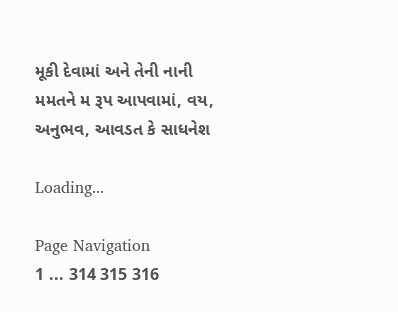મૂકી દેવામાં અને તેની નાની મમતને મ રૂપ આપવામાં, વય, અનુભવ, આવડત કે સાધનેશ

Loading...

Page Navigation
1 ... 314 315 316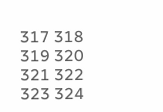317 318 319 320 321 322 323 324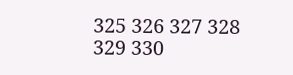325 326 327 328 329 330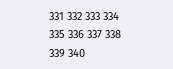331 332 333 334 335 336 337 338 339 340